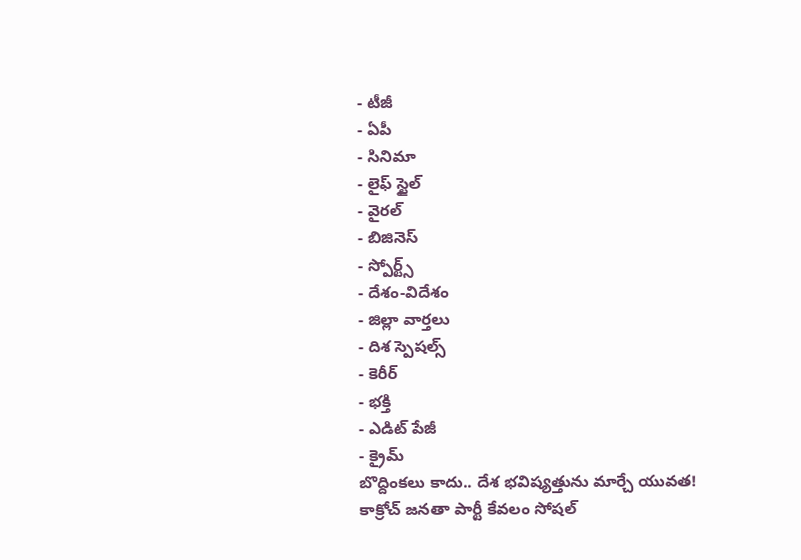- టీజీ
- ఏపీ
- సినిమా
- లైఫ్ స్టైల్
- వైరల్
- బిజినెస్
- స్పోర్ట్స్
- దేశం-విదేశం
- జిల్లా వార్తలు
- దిశ స్పెషల్స్
- కెరీర్
- భక్తి
- ఎడిట్ పేజీ
- క్రైమ్
బొద్దింకలు కాదు.. దేశ భవిష్యత్తును మార్చే యువత!
కాక్రోచ్ జనతా పార్టీ కేవలం సోషల్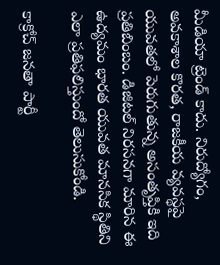మీడియా ట్రెండ్ కాదు. నిరుద్యోగం, అవకాశాల కొరత, రాజకీయ వ్యవస్థపై యువతలో పెరుగుతున్న అసంతృప్తికి ఇది ప్రతిబింబం. డిజిటల్ నిరసనగా మారిన ఈ ఉద్యమం భారత యువత మానసిక స్థితిని ఎలా ప్రతిఫలిస్తుందో తెలుసుకోండి.

కాక్రోచ్ జనతా పార్టీ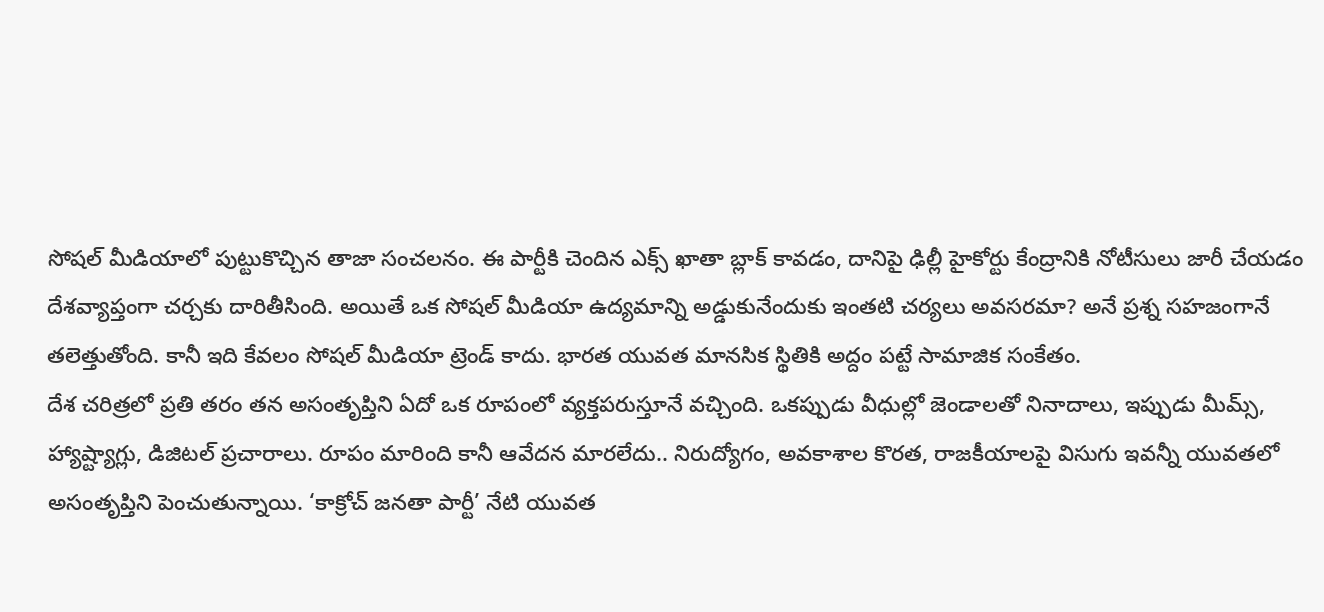సోషల్ మీడియాలో పుట్టుకొచ్చిన తాజా సంచలనం. ఈ పార్టీకి చెందిన ఎక్స్ ఖాతా బ్లాక్ కావడం, దానిపై ఢిల్లీ హైకోర్టు కేంద్రానికి నోటీసులు జారీ చేయడం దేశవ్యాప్తంగా చర్చకు దారితీసింది. అయితే ఒక సోషల్ మీడియా ఉద్యమాన్ని అడ్డుకునేందుకు ఇంతటి చర్యలు అవసరమా? అనే ప్రశ్న సహజంగానే తలెత్తుతోంది. కానీ ఇది కేవలం సోషల్ మీడియా ట్రెండ్ కాదు. భారత యువత మానసిక స్థితికి అద్దం పట్టే సామాజిక సంకేతం.
దేశ చరిత్రలో ప్రతి తరం తన అసంతృప్తిని ఏదో ఒక రూపంలో వ్యక్తపరుస్తూనే వచ్చింది. ఒకప్పుడు వీధుల్లో జెండాలతో నినాదాలు, ఇప్పుడు మీమ్స్, హ్యాష్ట్యాగ్లు, డిజిటల్ ప్రచారాలు. రూపం మారింది కానీ ఆవేదన మారలేదు.. నిరుద్యోగం, అవకాశాల కొరత, రాజకీయాలపై విసుగు ఇవన్నీ యువతలో అసంతృప్తిని పెంచుతున్నాయి. ‘కాక్రోచ్ జనతా పార్టీ’ నేటి యువత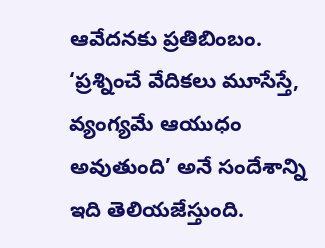ఆవేదనకు ప్రతిబింబం. ‘ప్రశ్నించే వేదికలు మూసేస్తే, వ్యంగ్యమే ఆయుధం అవుతుంది’ అనే సందేశాన్ని ఇది తెలియజేస్తుంది.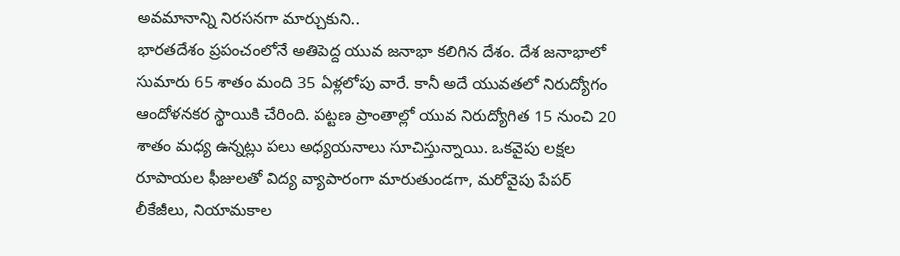అవమానాన్ని నిరసనగా మార్చుకుని..
భారతదేశం ప్రపంచంలోనే అతిపెద్ద యువ జనాభా కలిగిన దేశం. దేశ జనాభాలో సుమారు 65 శాతం మంది 35 ఏళ్లలోపు వారే. కానీ అదే యువతలో నిరుద్యోగం ఆందోళనకర స్థాయికి చేరింది. పట్టణ ప్రాంతాల్లో యువ నిరుద్యోగిత 15 నుంచి 20 శాతం మధ్య ఉన్నట్లు పలు అధ్యయనాలు సూచిస్తున్నాయి. ఒకవైపు లక్షల రూపాయల ఫీజులతో విద్య వ్యాపారంగా మారుతుండగా, మరోవైపు పేపర్ లీకేజీలు, నియామకాల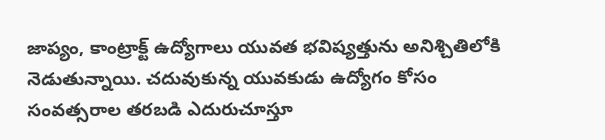జాప్యం, కాంట్రాక్ట్ ఉద్యోగాలు యువత భవిష్యత్తును అనిశ్చితిలోకి నెడుతున్నాయి. చదువుకున్న యువకుడు ఉద్యోగం కోసం సంవత్సరాల తరబడి ఎదురుచూస్తూ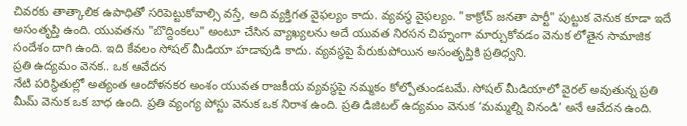చివరకు తాత్కాలిక ఉపాధితో సరిపెట్టుకోవాల్సి వస్తే, అది వ్యక్తిగత వైఫల్యం కాదు. వ్యవస్థ వైఫల్యం. "కాక్రోచ్ జనతా పార్టీ" పుట్టుక వెనుక కూడా ఇదే అసంతృప్తి ఉంది. యువతను "బొద్దింకలు" అంటూ చేసిన వ్యాఖ్యలను అదే యువత నిరసన చిహ్నంగా మార్చుకోవడం వెనుక లోతైన సామాజిక సందేశం దాగి ఉంది. ఇది కేవలం సోషల్ మీడియా హడావుడి కాదు. వ్యవస్థపై పేరుకుపోయిన అసంతృప్తికి ప్రతిధ్వని.
ప్రతి ఉద్యమం వెనక.. ఒక ఆవేదన
నేటి పరిస్థితుల్లో అత్యంత ఆందోళనకర అంశం యువత రాజకీయ వ్యవస్థపై నమ్మకం కోల్పోతుండటమే. సోషల్ మీడియాలో వైరల్ అవుతున్న ప్రతి మీమ్ వెనుక ఒక బాధ ఉంది. ప్రతి వ్యంగ్య పోస్టు వెనుక ఒక నిరాశ ఉంది. ప్రతి డిజిటల్ ఉద్యమం వెనుక ‘మమ్మల్ని వినండి’ అనే ఆవేదన ఉంది.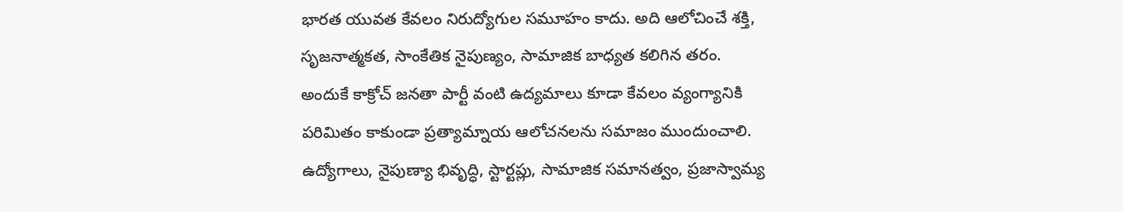భారత యువత కేవలం నిరుద్యోగుల సమూహం కాదు. అది ఆలోచించే శక్తి, సృజనాత్మకత, సాంకేతిక నైపుణ్యం, సామాజిక బాధ్యత కలిగిన తరం. అందుకే కాక్రోచ్ జనతా పార్టీ వంటి ఉద్యమాలు కూడా కేవలం వ్యంగ్యానికి పరిమితం కాకుండా ప్రత్యామ్నాయ ఆలోచనలను సమాజం ముందుంచాలి. ఉద్యోగాలు, నైపుణ్యా భివృద్ధి, స్టార్టప్లు, సామాజిక సమానత్వం, ప్రజాస్వామ్య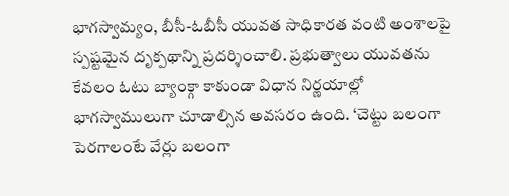భాగస్వామ్యం, బీసీ-ఓబీసీ యువత సాధికారత వంటి అంశాలపై స్పష్టమైన దృక్పథాన్ని ప్రదర్శించాలి. ప్రభుత్వాలు యువతను కేవలం ఓటు బ్యాంక్గా కాకుండా విధాన నిర్ణయాల్లో భాగస్వాములుగా చూడాల్సిన అవసరం ఉంది. ‘చెట్టు బలంగా పెరగాలంటే వేర్లు బలంగా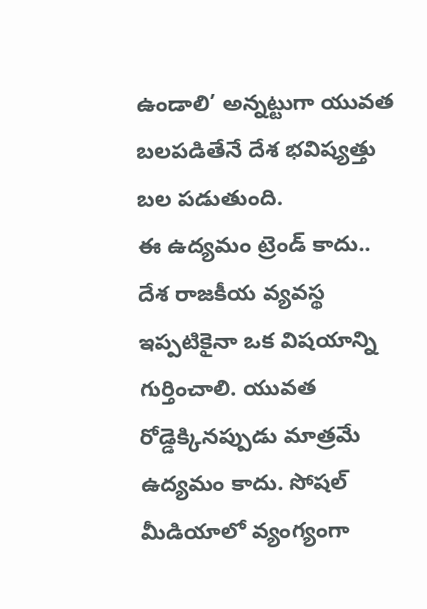ఉండాలి’ అన్నట్టుగా యువత బలపడితేనే దేశ భవిష్యత్తు బల పడుతుంది.
ఈ ఉద్యమం ట్రెండ్ కాదు..
దేశ రాజకీయ వ్యవస్థ ఇప్పటికైనా ఒక విషయాన్ని గుర్తించాలి. యువత రోడ్డెక్కినప్పుడు మాత్రమే ఉద్యమం కాదు. సోషల్ మీడియాలో వ్యంగ్యంగా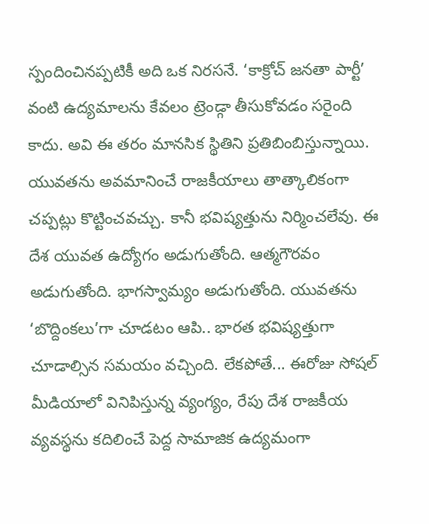స్పందించినప్పటికీ అది ఒక నిరసనే. ‘కాక్రోచ్ జనతా పార్టీ’ వంటి ఉద్యమాలను కేవలం ట్రెండ్గా తీసుకోవడం సరైంది కాదు. అవి ఈ తరం మానసిక స్థితిని ప్రతిబింబిస్తున్నాయి. యువతను అవమానించే రాజకీయాలు తాత్కాలికంగా చప్పట్లు కొట్టించవచ్చు. కానీ భవిష్యత్తును నిర్మించలేవు. ఈ దేశ యువత ఉద్యోగం అడుగుతోంది. ఆత్మగౌరవం అడుగుతోంది. భాగస్వామ్యం అడుగుతోంది. యువతను ‘బొద్దింకలు’గా చూడటం ఆపి.. భారత భవిష్యత్తుగా చూడాల్సిన సమయం వచ్చింది. లేకపోతే... ఈరోజు సోషల్ మీడియాలో వినిపిస్తున్న వ్యంగ్యం, రేపు దేశ రాజకీయ వ్యవస్థను కదిలించే పెద్ద సామాజిక ఉద్యమంగా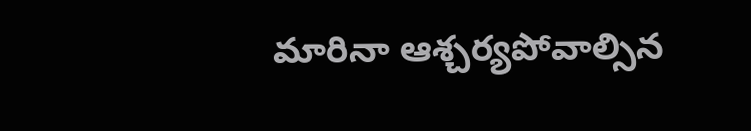మారినా ఆశ్చర్యపోవాల్సిన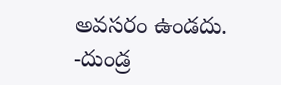అవసరం ఉండదు.
-దుండ్ర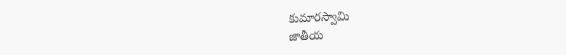కుమారస్వామి
జాతీయ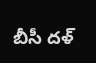బీసీ దళ్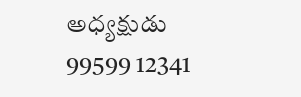అధ్యక్షుడు
99599 12341